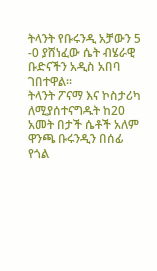ትላንት የቡሩንዲ አቻውን 5 -0 ያሸነፈው ሴት ብሄራዊ ቡድናችን አዲስ አበባ ገበተዋል።
ትላንት ፖናማ እና ኮስታሪካ ለሚያሰተናግዱት ከ20 አመት በታች ሴቶች አለም ዋንጫ ቡሩንዲን በሰፊ የጎል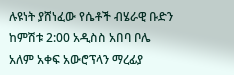ሉዩነት ያሸነፈው የሴቶች ብሄራዊ ቡድን ከምሽቱ 2:00 አዲስስ አበባ ቦሌ አለም አቀፍ አውሮፕላን ማረፊያ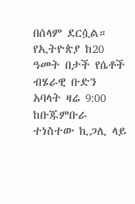በሰላም ደርሷል። የኢትዮጵያ ከ20 ዓመት በታች የሴቶች ብሄራዊ ቡድን አባላት ዛሬ 9:00 ከቡጁምቡራ ተነስተው ኪጋሊ ላይ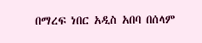በማረፍ ነበር አዲስ አበባ በሰላም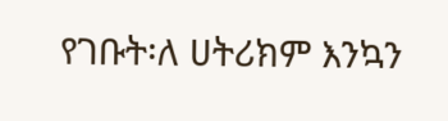የገቡት፡ለ ሀትሪክም እንኳን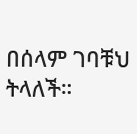በሰላም ገባቹህ ትላለች።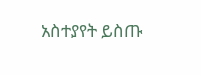አስተያየት ይስጡ